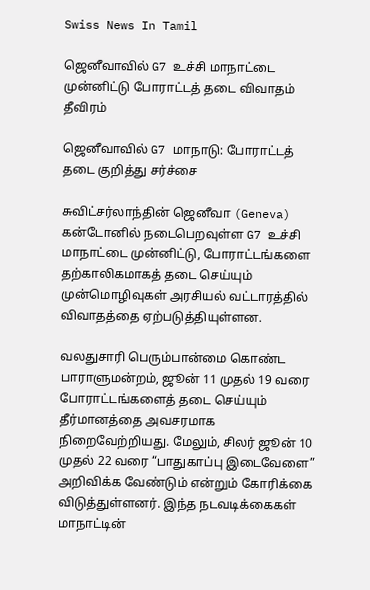Swiss News In Tamil

ஜெனீவாவில் G7 உச்சி மாநாட்டை முன்னிட்டு போராட்டத் தடை விவாதம் தீவிரம்

ஜெனீவாவில் G7 மாநாடு: போராட்டத் தடை குறித்து சர்ச்சை

சுவிட்சர்லாந்தின் ஜெனீவா (Geneva) கன்டோனில் நடைபெறவுள்ள G7 உச்சி மாநாட்டை முன்னிட்டு, போராட்டங்களை தற்காலிகமாகத் தடை செய்யும் முன்மொழிவுகள் அரசியல் வட்டாரத்தில் விவாதத்தை ஏற்படுத்தியுள்ளன.

வலதுசாரி பெரும்பான்மை கொண்ட பாராளுமன்றம், ஜூன் 11 முதல் 19 வரை போராட்டங்களைத் தடை செய்யும் தீர்மானத்தை அவசரமாக நிறைவேற்றியது. மேலும், சிலர் ஜூன் 10 முதல் 22 வரை “பாதுகாப்பு இடைவேளை” அறிவிக்க வேண்டும் என்றும் கோரிக்கை விடுத்துள்ளனர். இந்த நடவடிக்கைகள் மாநாட்டின்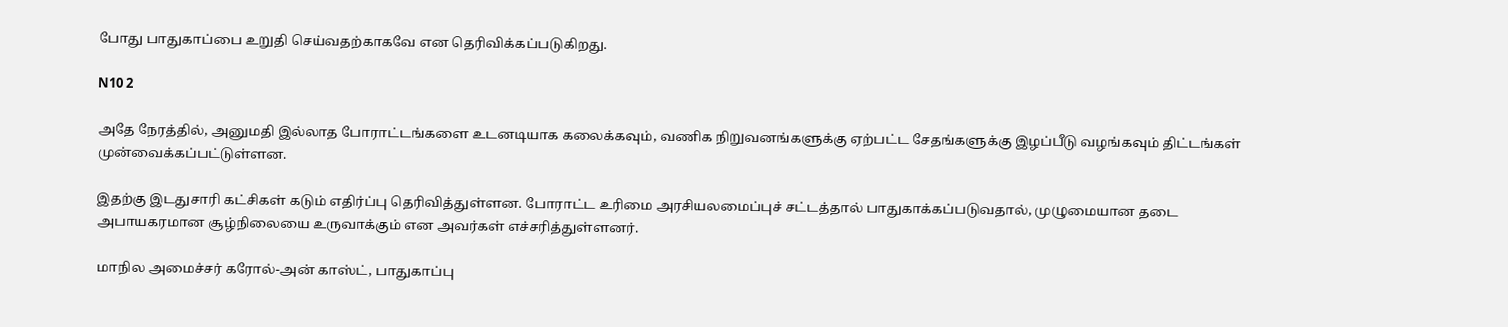போது பாதுகாப்பை உறுதி செய்வதற்காகவே என தெரிவிக்கப்படுகிறது.

N10 2

அதே நேரத்தில், அனுமதி இல்லாத போராட்டங்களை உடனடியாக கலைக்கவும், வணிக நிறுவனங்களுக்கு ஏற்பட்ட சேதங்களுக்கு இழப்பீடு வழங்கவும் திட்டங்கள் முன்வைக்கப்பட்டுள்ளன.

இதற்கு இடதுசாரி கட்சிகள் கடும் எதிர்ப்பு தெரிவித்துள்ளன. போராட்ட உரிமை அரசியலமைப்புச் சட்டத்தால் பாதுகாக்கப்படுவதால், முழுமையான தடை அபாயகரமான சூழ்நிலையை உருவாக்கும் என அவர்கள் எச்சரித்துள்ளனர்.

மாநில அமைச்சர் கரோல்-அன் காஸ்ட், பாதுகாப்பு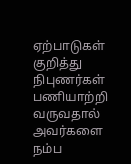ஏற்பாடுகள் குறித்து நிபுணர்கள் பணியாற்றி வருவதால் அவர்களை நம்ப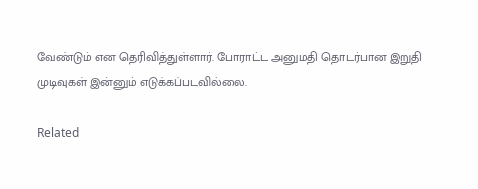வேண்டும் என தெரிவித்துள்ளார். போராட்ட அனுமதி தொடர்பான இறுதி முடிவுகள் இன்னும் எடுக்கப்படவில்லை.

Related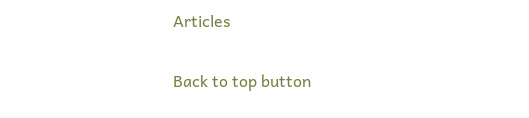Articles

Back to top button